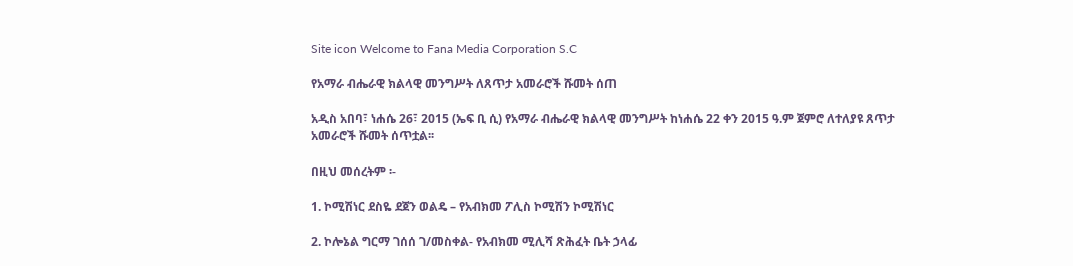Site icon Welcome to Fana Media Corporation S.C

የአማራ ብሔራዊ ክልላዊ መንግሥት ለጸጥታ አመራሮች ሹመት ሰጠ

አዲስ አበባ፣ ነሐሴ 26፣ 2015 (ኤፍ ቢ ሲ) የአማራ ብሔራዊ ክልላዊ መንግሥት ከነሐሴ 22 ቀን 2015 ዓ.ም ጀምሮ ለተለያዩ ጸጥታ አመራሮች ሹመት ሰጥቷል፡፡

በዚህ መሰረትም ፡-

1. ኮሚሽነር ደስዬ ደጀን ወልዴ – የአብክመ ፖሊስ ኮሚሽን ኮሚሽነር

2. ኮሎኔል ግርማ ገሰሰ ገ/መስቀል- የአብክመ ሚሊሻ ጽሕፈት ቤት ኃላፊ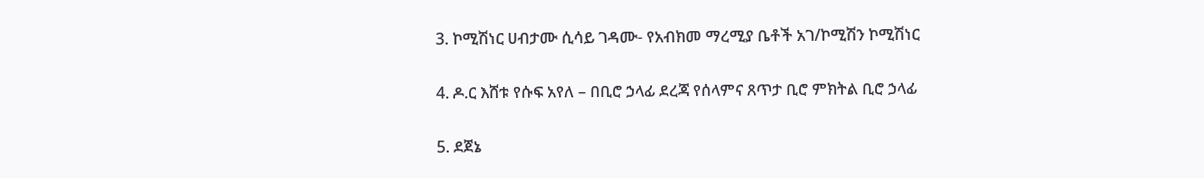3. ኮሚሽነር ሀብታሙ ሲሳይ ገዳሙ- የአብክመ ማረሚያ ቤቶች አገ/ኮሚሽን ኮሚሽነር

4. ዶ.ር እሸቱ የሱፍ አየለ – በቢሮ ኃላፊ ደረጃ የሰላምና ጸጥታ ቢሮ ምክትል ቢሮ ኃላፊ

5. ደጀኔ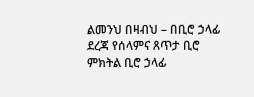ልመንህ በዛብህ – በቢሮ ኃላፊ ደረጃ የሰላምና ጸጥታ ቢሮ ምክትል ቢሮ ኃላፊ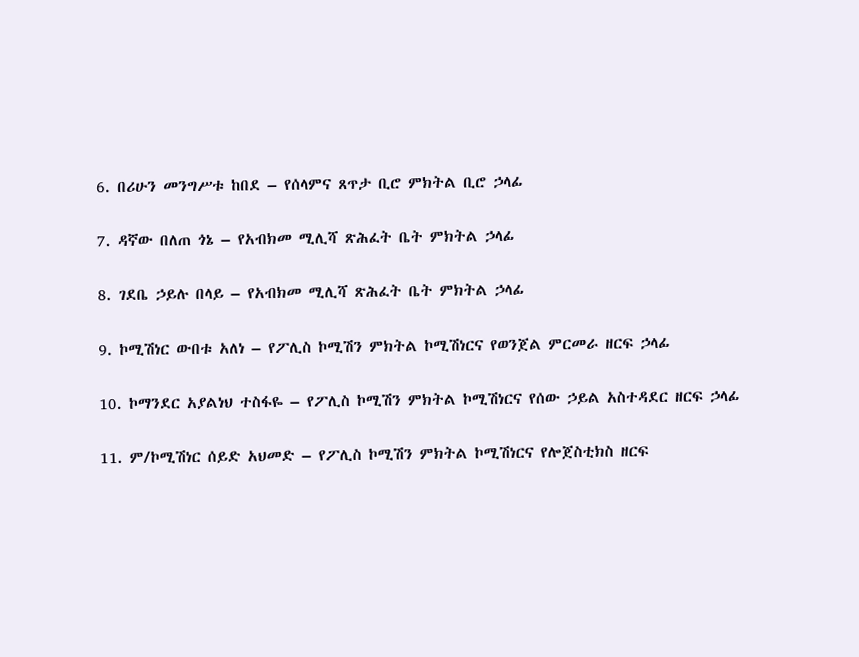6. በሪሁን መንግሥቱ ከበደ – የሰላምና ጸጥታ ቢሮ ምክትል ቢሮ ኃላፊ

7. ዳኛው በለጠ ጎኔ – የአብክመ ሚሊሻ ጽሕፈት ቤት ምክትል ኃላፊ

8. ገደቤ ኃይሉ በላይ – የአብክመ ሚሊሻ ጽሕፈት ቤት ምክትል ኃላፊ

9. ኮሚሽነር ውበቱ አለነ – የፖሊስ ኮሚሽን ምክትል ኮሚሽነርና የወንጀል ምርመራ ዘርፍ ኃላፊ

10. ኮማንደር አያልነህ ተስፋዬ – የፖሊስ ኮሚሽን ምክትል ኮሚሽነርና የሰው ኃይል አስተዳደር ዘርፍ ኃላፊ

11. ም/ኮሚሽነር ሰይድ አህመድ – የፖሊስ ኮሚሽን ምክትል ኮሚሽነርና የሎጀስቲክስ ዘርፍ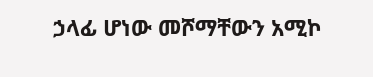ኃላፊ ሆነው መሾማቸውን አሚኮ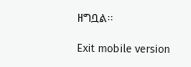ዘግቧል፡፡

Exit mobile version